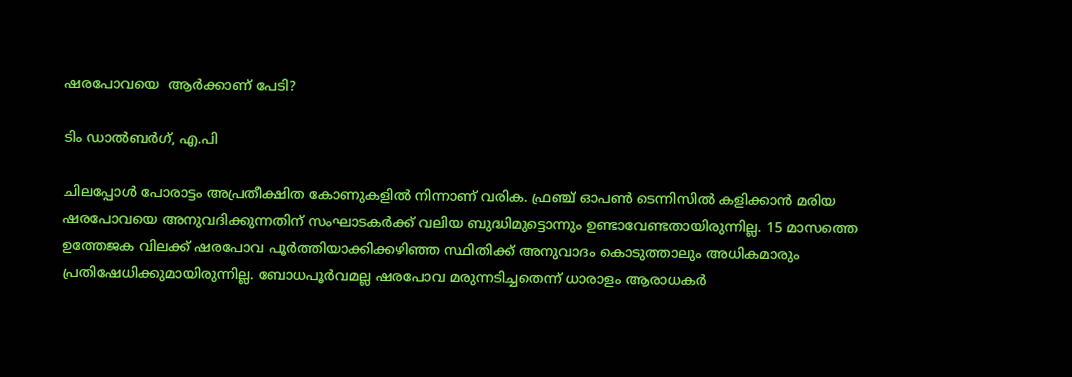ഷരപോവയെ  ആർക്കാണ് പേടി?

ടിം ഡാൽബർഗ്, എ.പി

ചിലപ്പോൾ പോരാട്ടം അപ്രതീക്ഷിത കോണുകളിൽ നിന്നാണ് വരിക. ഫ്രഞ്ച് ഓപൺ ടെന്നിസിൽ കളിക്കാൻ മരിയ ഷരപോവയെ അനുവദിക്കുന്നതിന് സംഘാടകർക്ക് വലിയ ബുദ്ധിമുട്ടൊന്നും ഉണ്ടാവേണ്ടതായിരുന്നില്ല. 15 മാസത്തെ ഉത്തേജക വിലക്ക് ഷരപോവ പൂർത്തിയാക്കിക്കഴിഞ്ഞ സ്ഥിതിക്ക് അനുവാദം കൊടുത്താലും അധികമാരും പ്രതിഷേധിക്കുമായിരുന്നില്ല. ബോധപൂർവമല്ല ഷരപോവ മരുന്നടിച്ചതെന്ന് ധാരാളം ആരാധകർ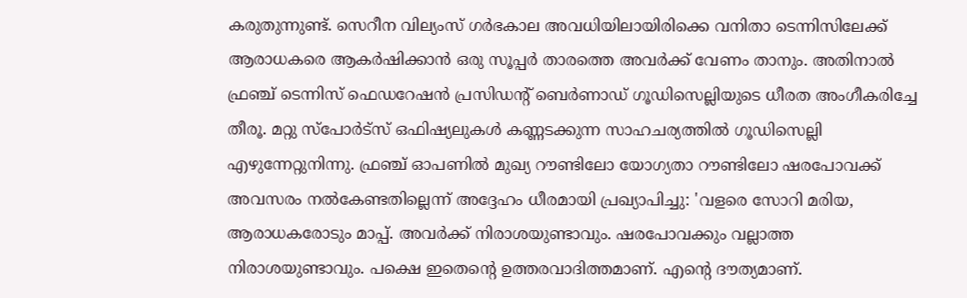കരുതുന്നുണ്ട്. സെറീന വില്യംസ് ഗർഭകാല അവധിയിലായിരിക്കെ വനിതാ ടെന്നിസിലേക്ക് ആരാധകരെ ആകർഷിക്കാൻ ഒരു സൂപ്പർ താരത്തെ അവർക്ക് വേണം താനും. അതിനാൽ ഫ്രഞ്ച് ടെന്നിസ് ഫെഡറേഷൻ പ്രസിഡന്റ് ബെർണാഡ് ഗൂഡിസെല്ലിയുടെ ധീരത അംഗീകരിച്ചേ തീരൂ. മറ്റു സ്‌പോർട്‌സ് ഒഫിഷ്യലുകൾ കണ്ണടക്കുന്ന സാഹചര്യത്തിൽ ഗൂഡിസെല്ലി എഴുന്നേറ്റുനിന്നു. ഫ്രഞ്ച് ഓപണിൽ മുഖ്യ റൗണ്ടിലോ യോഗ്യതാ റൗണ്ടിലോ ഷരപോവക്ക് അവസരം നൽകേണ്ടതില്ലെന്ന് അദ്ദേഹം ധീരമായി പ്രഖ്യാപിച്ചു: 'വളരെ സോറി മരിയ, ആരാധകരോടും മാപ്പ്. അവർക്ക് നിരാശയുണ്ടാവും. ഷരപോവക്കും വല്ലാത്ത നിരാശയുണ്ടാവും. പക്ഷെ ഇതെന്റെ ഉത്തരവാദിത്തമാണ്. എന്റെ ദൗത്യമാണ്.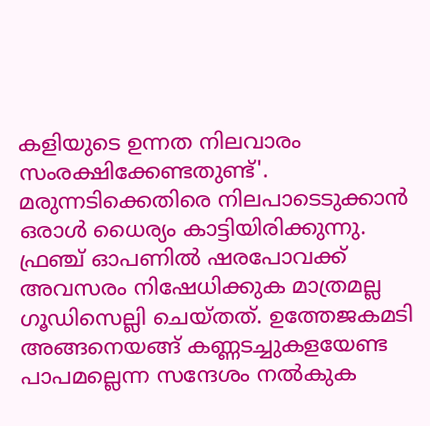കളിയുടെ ഉന്നത നിലവാരം സംരക്ഷിക്കേണ്ടതുണ്ട്'.
മരുന്നടിക്കെതിരെ നിലപാടെടുക്കാൻ ഒരാൾ ധൈര്യം കാട്ടിയിരിക്കുന്നു. ഫ്രഞ്ച് ഓപണിൽ ഷരപോവക്ക് അവസരം നിഷേധിക്കുക മാത്രമല്ല ഗൂഡിസെല്ലി ചെയ്തത്. ഉത്തേജകമടി അങ്ങനെയങ്ങ് കണ്ണടച്ചുകളയേണ്ട പാപമല്ലെന്ന സന്ദേശം നൽകുക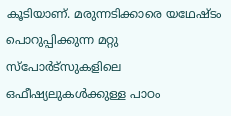കൂടിയാണ്. മരുന്നടിക്കാരെ യഥേഷ്ടം പൊറുപ്പിക്കുന്ന മറ്റു സ്‌പോർട്‌സുകളിലെ ഒഫീഷ്യലുകൾക്കുള്ള പാഠം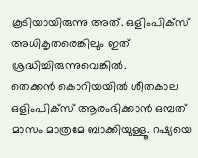കൂടിയായിരുന്നു അത്. ഒളിംപിക്‌സ് അധികൃതരെങ്കിലും ഇത് ശ്രദ്ധിച്ചിരുന്നുവെങ്കിൽ.
തെക്കൻ കൊറിയയിൽ ശീതകാല ഒളിംപിക്‌സ് ആരംഭിക്കാൻ ഒമ്പത് മാസം മാത്രമേ ബാക്കിയുള്ളൂ. റഷ്യയെ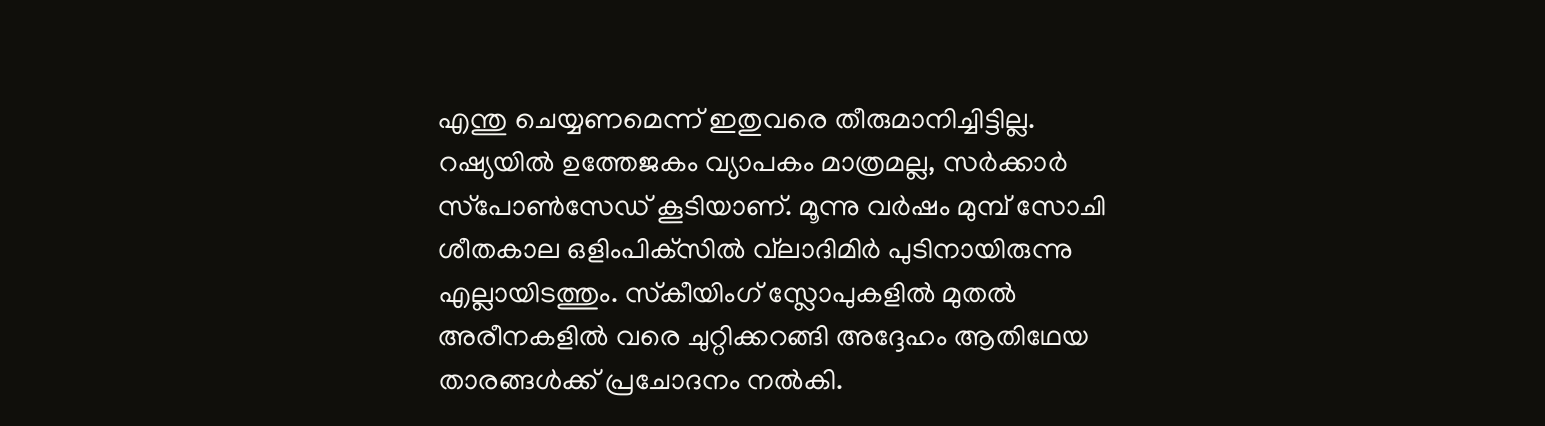എന്തു ചെയ്യണമെന്ന് ഇതുവരെ തീരുമാനിച്ചിട്ടില്ല. റഷ്യയിൽ ഉത്തേജകം വ്യാപകം മാത്രമല്ല, സർക്കാർ സ്‌പോൺസേഡ് കൂടിയാണ്. മൂന്നു വർഷം മുമ്പ് സോചി ശീതകാല ഒളിംപിക്‌സിൽ വ്‌ലാദിമിർ പുടിനായിരുന്നു എല്ലായിടത്തും. സ്‌കീയിംഗ് സ്ലോപുകളിൽ മുതൽ അരീനകളിൽ വരെ ചുറ്റിക്കറങ്ങി അദ്ദേഹം ആതിഥേയ താരങ്ങൾക്ക് പ്രചോദനം നൽകി.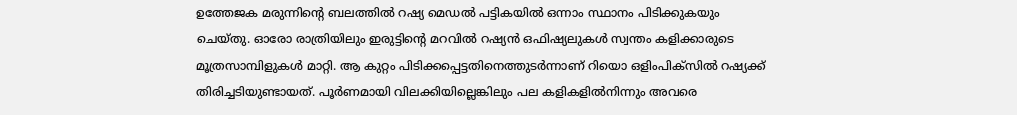ഉത്തേജക മരുന്നിന്റെ ബലത്തിൽ റഷ്യ മെഡൽ പട്ടികയിൽ ഒന്നാം സ്ഥാനം പിടിക്കുകയും ചെയ്തു. ഓരോ രാത്രിയിലും ഇരുട്ടിന്റെ മറവിൽ റഷ്യൻ ഒഫിഷ്യലുകൾ സ്വന്തം കളിക്കാരുടെ മൂത്രസാമ്പിളുകൾ മാറ്റി. ആ കുറ്റം പിടിക്കപ്പെട്ടതിനെത്തുടർന്നാണ് റിയൊ ഒളിംപിക്‌സിൽ റഷ്യക്ക് തിരിച്ചടിയുണ്ടായത്. പൂർണമായി വിലക്കിയില്ലെങ്കിലും പല കളികളിൽനിന്നും അവരെ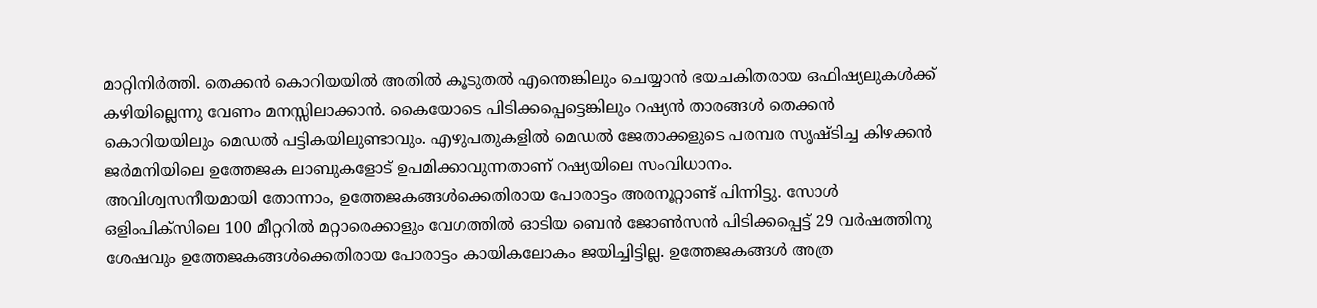മാറ്റിനിർത്തി. തെക്കൻ കൊറിയയിൽ അതിൽ കൂടുതൽ എന്തെങ്കിലും ചെയ്യാൻ ഭയചകിതരായ ഒഫിഷ്യലുകൾക്ക് കഴിയില്ലെന്നു വേണം മനസ്സിലാക്കാൻ. കൈയോടെ പിടിക്കപ്പെട്ടെങ്കിലും റഷ്യൻ താരങ്ങൾ തെക്കൻ കൊറിയയിലും മെഡൽ പട്ടികയിലുണ്ടാവും. എഴുപതുകളിൽ മെഡൽ ജേതാക്കളുടെ പരമ്പര സൃഷ്ടിച്ച കിഴക്കൻ ജർമനിയിലെ ഉത്തേജക ലാബുകളോട് ഉപമിക്കാവുന്നതാണ് റഷ്യയിലെ സംവിധാനം.
അവിശ്വസനീയമായി തോന്നാം, ഉത്തേജകങ്ങൾക്കെതിരായ പോരാട്ടം അരനൂറ്റാണ്ട് പിന്നിട്ടു. സോൾ ഒളിംപിക്‌സിലെ 100 മീറ്ററിൽ മറ്റാരെക്കാളും വേഗത്തിൽ ഓടിയ ബെൻ ജോൺസൻ പിടിക്കപ്പെട്ട് 29 വർഷത്തിനു ശേഷവും ഉത്തേജകങ്ങൾക്കെതിരായ പോരാട്ടം കായികലോകം ജയിച്ചിട്ടില്ല. ഉത്തേജകങ്ങൾ അത്ര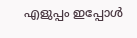എളുപ്പം ഇപ്പോൾ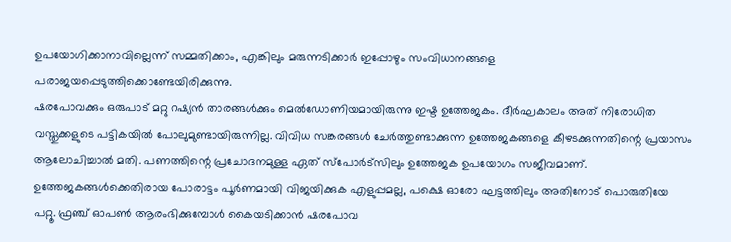ഉപയോഗിക്കാനാവില്ലെന്ന് സമ്മതിക്കാം, എങ്കിലും മരുന്നടിക്കാർ ഇപ്പോഴും സംവിധാനങ്ങളെ പരാജയപ്പെടുത്തിക്കൊണ്ടേയിരിക്കുന്നു.
ഷരപോവക്കും ഒരുപാട് മറ്റു റഷ്യൻ താരങ്ങൾക്കും മെൽഡോണിയമായിരുന്നു ഇഷ്ട ഉത്തേജകം. ദീർഘകാലം അത് നിരോധിത വസ്തുക്കളുടെ പട്ടികയിൽ പോലുമുണ്ടായിരുന്നില്ല. വിവിധ സങ്കരങ്ങൾ ചേർത്തുണ്ടാക്കുന്ന ഉത്തേജകങ്ങളെ കീഴടക്കുന്നതിന്റെ പ്രയാസം ആലോചിച്ചാൽ മതി. പണത്തിന്റെ പ്രചോദനമുള്ള ഏത് സ്‌പോർട്‌സിലും ഉത്തേജക ഉപയോഗം സജീവമാണ്. ഉത്തേജകങ്ങൾക്കെതിരായ പോരാട്ടം പൂർണമായി വിജയിക്കുക എളുപ്പമല്ല, പക്ഷെ ഓരോ ഘട്ടത്തിലും അതിനോട് പൊരുതിയേ പറ്റൂ. ഫ്രഞ്ച് ഓപൺ ആരംഭിക്കുമ്പോൾ കൈയടിക്കാൻ ഷരപോവ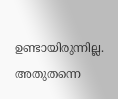ഉണ്ടായിരുന്നില്ല. അതുതന്നെ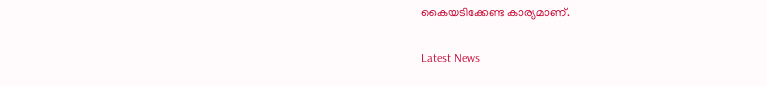കൈയടിക്കേണ്ട കാര്യമാണ്.

Latest News